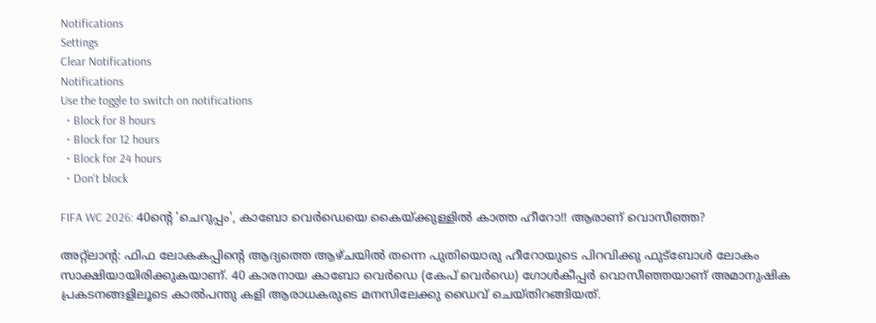Notifications
Settings
Clear Notifications
Notifications
Use the toggle to switch on notifications
  • Block for 8 hours
  • Block for 12 hours
  • Block for 24 hours
  • Don't block

FIFA WC 2026: 40ന്റെ 'ചെറുപ്പം', കാബോ വെര്‍ഡെയെ കൈയ്ക്കുള്ളില്‍ കാത്ത ഹീറോ!! ആരാണ് വൊസീഞ്ഞ?

അറ്റ്‌ലാന്റ: ഫിഫ ലോകകപ്പിന്റെ ആദ്യത്തെ ആഴ്ചയില്‍ തന്നെ പുതിയൊരു ഹീറോയുടെ പിറവിക്കു ഫുട്‌ബോള്‍ ലോകം സാക്ഷിയായിരിക്കുകയാണ്. 40 കാരനായ കാബോ വെര്‍ഡെ (കേപ് വെര്‍ഡെ) ഗോള്‍കീപ്പര്‍ വൊസീഞ്ഞയാണ് അമാനുഷിക പ്രകടനങ്ങളിലൂടെ കാല്‍പന്തു കളി ആരാധകരുടെ മനസിലേക്കു ഡൈവ് ചെയ്തിറങ്ങിയത്.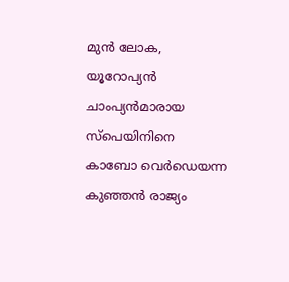മുന്‍ ലോക, യൂറോപ്യന്‍ ചാംപ്യന്‍മാരായ സ്‌പെയിനിനെ കാബോ വെര്‍ഡെയന്ന കുഞ്ഞന്‍ രാജ്യം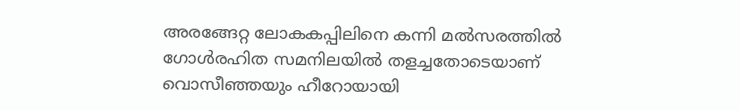അരങ്ങേറ്റ ലോകകപ്പിലിനെ കന്നി മല്‍സരത്തില്‍ ഗോള്‍രഹിത സമനിലയില്‍ തളച്ചതോടെയാണ് വൊസീഞ്ഞയും ഹീറോയായി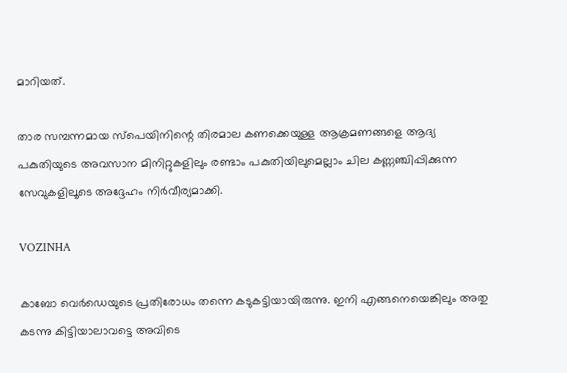മാറിയത്.

താര സമ്പന്നമായ സ്‌പെയിനിന്റെ തിരമാല കണക്കെയുള്ള ആക്രമണങ്ങളെ ആദ്യ പകുതിയുടെ അവസാന മിനിറ്റുകളിലും രണ്ടാം പകുതിയിലുമെല്ലാം ചില കണ്ണഞ്ചിപ്പിക്കുന്ന സേവുകളിലൂടെ അദ്ദേഹം നിര്‍വീര്യമാക്കി.

VOZINHA

കാബോ വെര്‍ഡെയുടെ പ്രതിരോധം തന്നെ കടുകട്ടിയായിരുന്നു. ഇനി എങ്ങനെയെങ്കിലും അതു കടന്നു കിട്ടിയാലാവട്ടെ അവിടെ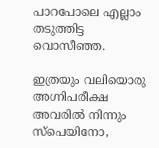പാറപോലെ എല്ലാം തടുത്തിട്ട വൊസീഞ്ഞ.

ഇത്രയും വലിയൊരു അഗ്നിപരീക്ഷ അവരില്‍ നിന്നും സ്‌പെയിനോ,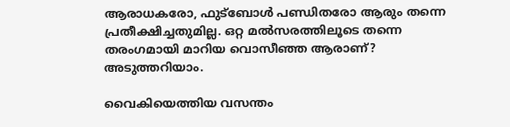ആരാധകരോ, ഫുട്‌ബോള്‍ പണ്ഡിതരോ ആരും തന്നെ പ്രതീക്ഷിച്ചതുമില്ല. ഒറ്റ മല്‍സരത്തിലൂടെ തന്നെ തരംഗമായി മാറിയ വൊസീഞ്ഞ ആരാണ്? അടുത്തറിയാം.

വൈകിയെത്തിയ വസന്തം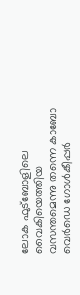ലോക ഫുട്‌ബോളിലെ വൈകിയെത്തിയ വസന്തമെന്നു തന്നെ കാബോ വെര്‍ഡെ ഗോള്‍കീപ്പര്‍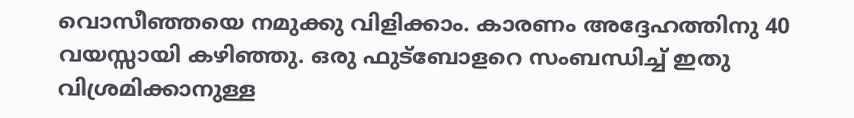വൊസീഞ്ഞയെ നമുക്കു വിളിക്കാം. കാരണം അദ്ദേഹത്തിനു 40 വയസ്സായി കഴിഞ്ഞു. ഒരു ഫുട്‌ബോളറെ സംബന്ധിച്ച് ഇതു വിശ്രമിക്കാനുള്ള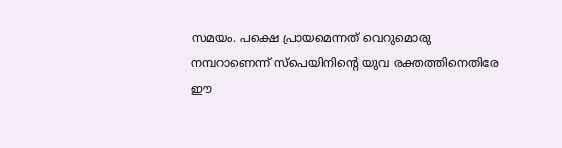സമയം. പക്ഷെ പ്രായമെന്നത് വെറുമൊരു നമ്പറാണെന്ന് സ്‌പെയിനിന്റെ യുവ രക്തത്തിനെതിരേ ഈ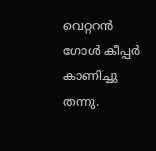വെറ്ററന്‍ ഗോള്‍ കീപ്പര്‍ കാണിച്ചു തന്നു.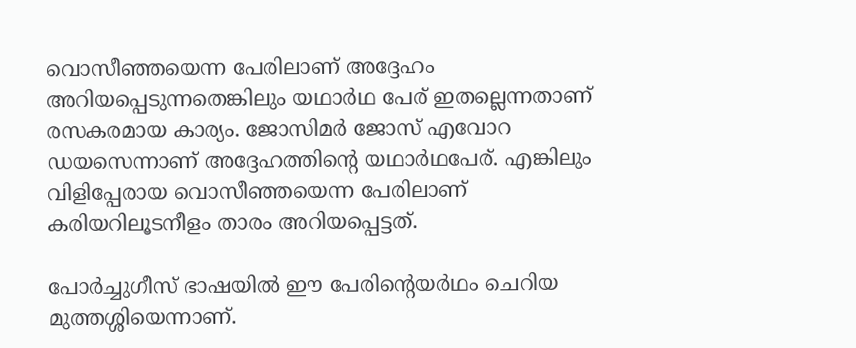വൊസീഞ്ഞയെന്ന പേരിലാണ് അദ്ദേഹം അറിയപ്പെടുന്നതെങ്കിലും യഥാര്‍ഥ പേര് ഇതല്ലെന്നതാണ് രസകരമായ കാര്യം. ജോസിമര്‍ ജോസ് എവോറ ഡയസെന്നാണ് അദ്ദേഹത്തിന്റെ യഥാര്‍ഥപേര്. എങ്കിലും വിളിപ്പേരായ വൊസീഞ്ഞയെന്ന പേരിലാണ് കരിയറിലൂടനീളം താരം അറിയപ്പെട്ടത്.

പോര്‍ച്ചുഗീസ് ഭാഷയില്‍ ഈ പേരിന്റെയര്‍ഥം ചെറിയ മുത്തശ്ശിയെന്നാണ്.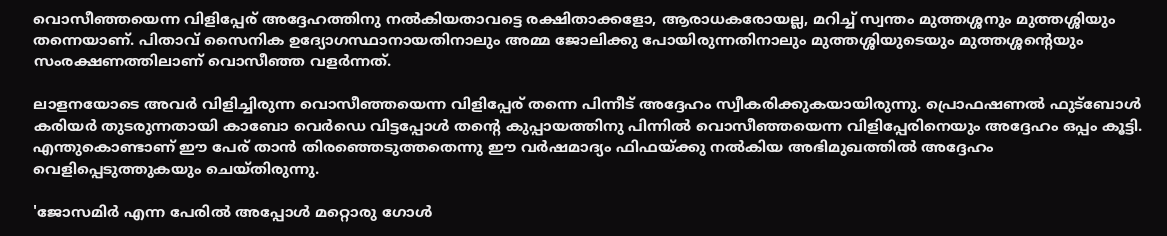വൊസീഞ്ഞയെന്ന വിളിപ്പേര് അദ്ദേഹത്തിനു നല്‍കിയതാവട്ടെ രക്ഷിതാക്കളോ, ആരാധകരോയല്ല, മറിച്ച് സ്വന്തം മുത്തശ്ശനും മുത്തശ്ശിയും തന്നെയാണ്. പിതാവ് സൈനിക ഉദ്യോഗസ്ഥാനായതിനാലും അമ്മ ജോലിക്കു പോയിരുന്നതിനാലും മുത്തശ്ശിയുടെയും മുത്തശ്ശന്റെയും സംരക്ഷണത്തിലാണ് വൊസീഞ്ഞ വളര്‍ന്നത്.

ലാളനയോടെ അവര്‍ വിളിച്ചിരുന്ന വൊസീഞ്ഞയെന്ന വിളിപ്പേര് തന്നെ പിന്നീട് അദ്ദേഹം സ്വീകരിക്കുകയായിരുന്നു. പ്രൊഫഷണല്‍ ഫുട്‌ബോള്‍ കരിയര്‍ തുടരുന്നതായി കാബോ വെര്‍ഡെ വിട്ടപ്പോള്‍ തന്റെ കുപ്പായത്തിനു പിന്നില്‍ വൊസീഞ്ഞയെന്ന വിളിപ്പേരിനെയും അദ്ദേഹം ഒപ്പം കൂട്ടി. എന്തുകൊണ്ടാണ് ഈ പേര് താന്‍ തിരഞ്ഞെടുത്തതെന്നു ഈ വര്‍ഷമാദ്യം ഫിഫയ്ക്കു നല്‍കിയ അഭിമുഖത്തില്‍ അദ്ദേഹം വെളിപ്പെടുത്തുകയും ചെയ്തിരുന്നു.

'ജോസമിര്‍ എന്ന പേരില്‍ അപ്പോള്‍ മറ്റൊരു ഗോള്‍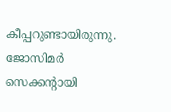കീപ്പറുണ്ടായിരുന്നു. ജോസിമര്‍ സെക്കന്റായി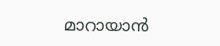മാറായാന്‍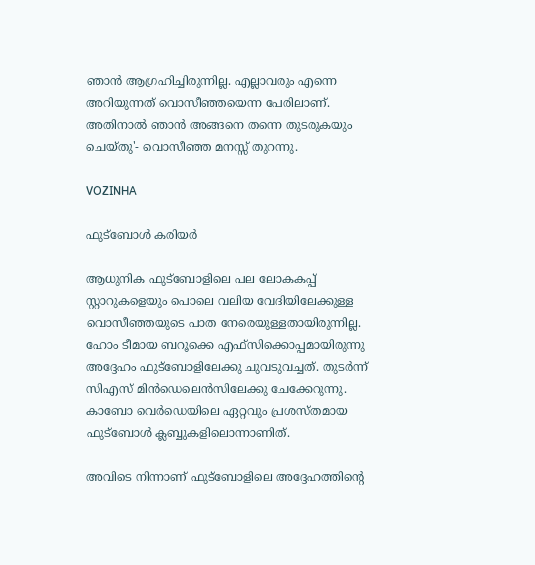ഞാന്‍ ആഗ്രഹിച്ചിരുന്നില്ല. എല്ലാവരും എന്നെ അറിയുന്നത് വൊസീഞ്ഞയെന്ന പേരിലാണ്. അതിനാല്‍ ഞാന്‍ അങ്ങനെ തന്നെ തുടരുകയും ചെയ്തു'- വൊസീഞ്ഞ മനസ്സ് തുറന്നു.

VOZINHA

ഫുട്‌ബോള്‍ കരിയര്‍

ആധുനിക ഫുട്‌ബോളിലെ പല ലോകകപ്പ് സ്റ്റാറുകളെയും പൊലെ വലിയ വേദിയിലേക്കുള്ള വൊസീഞ്ഞയുടെ പാത നേരെയുള്ളതായിരുന്നില്ല. ഹോം ടീമായ ബറൂക്കെ എഫ്‌സിക്കൊപ്പമായിരുന്നു അദ്ദേഹം ഫുട്‌ബോളിലേക്കു ചുവടുവച്ചത്. തുടര്‍ന്ന് സിഎസ് മിന്‍ഡെലെന്‍സിലേക്കു ചേക്കേറുന്നു. കാബോ വെര്‍ഡെയിലെ ഏറ്റവും പ്രശസ്തമായ ഫുട്‌ബോള്‍ ക്ലബ്ബുകളിലൊന്നാണിത്.

അവിടെ നിന്നാണ് ഫുട്‌ബോളിലെ അദ്ദേഹത്തിന്റെ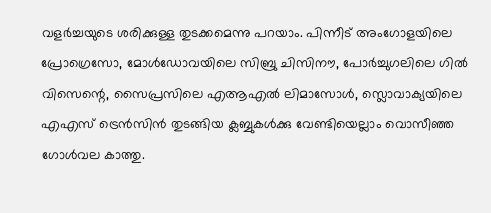വളര്‍ച്ചയുടെ ശരിക്കുള്ള തുടക്കമെന്നു പറയാം. പിന്നീട് അംഗോളയിലെ പ്രോഗ്രെസോ, മോള്‍ഡോവയിലെ സിബ്രു ചിസിനൗ, പോര്‍ച്ചുഗലിലെ ഗില്‍ വിസെന്റെ, സൈപ്രസിലെ എആഎല്‍ ലിമാസോള്‍, സ്ലൊവാക്യയിലെ എഎസ് ട്രെന്‍സിന്‍ തുടങ്ങിയ ക്ലബ്ബുകള്‍ക്കു വേണ്ടിയെല്ലാം വൊസീഞ്ഞ ഗോള്‍വല കാത്തു.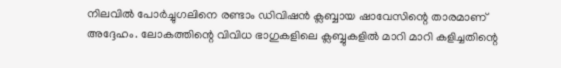നിലവില്‍ പോര്‍ച്ചുഗലിനെ രണ്ടാം ഡിവിഷന്‍ ക്ലബ്ബായ ഷാവേസിന്റെ താരമാണ് അദ്ദേഹം. ലോകത്തിന്റെ വിവിധ ഭാഗുകളിലെ ക്ലബ്ബുകളില്‍ മാറി മാറി കളിച്ചതിന്റെ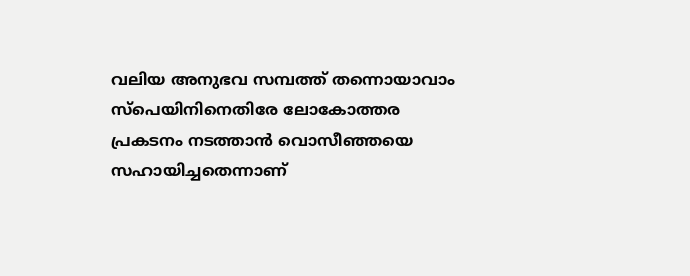വലിയ അനുഭവ സമ്പത്ത് തന്നൊയാവാം സ്‌പെയിനിനെതിരേ ലോകോത്തര പ്രകടനം നടത്താന്‍ വൊസീഞ്ഞയെ സഹായിച്ചതെന്നാണ്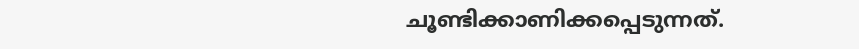ചൂണ്ടിക്കാണിക്കപ്പെടുന്നത്.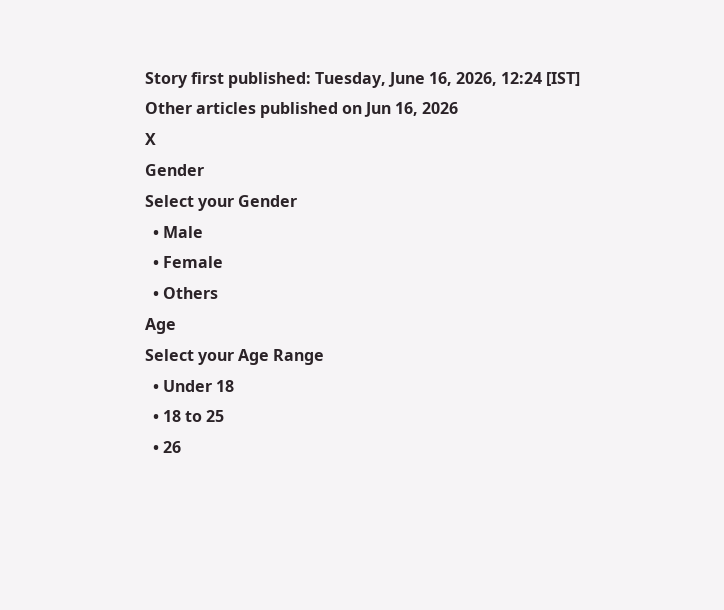Story first published: Tuesday, June 16, 2026, 12:24 [IST]
Other articles published on Jun 16, 2026
X
Gender
Select your Gender
  • Male
  • Female
  • Others
Age
Select your Age Range
  • Under 18
  • 18 to 25
  • 26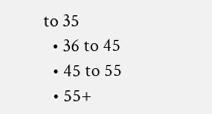to 35
  • 36 to 45
  • 45 to 55
  • 55+